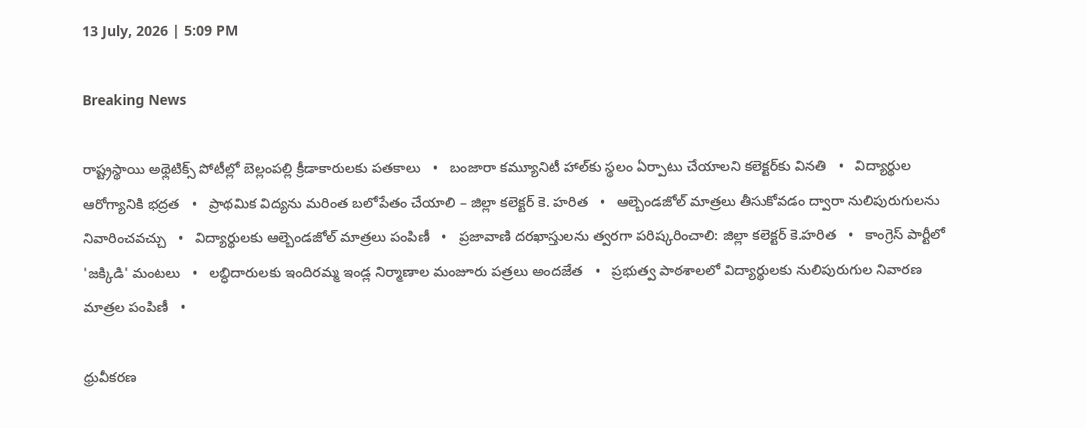13 July, 2026 | 5:09 PM

Breaking News

రాష్ట్రస్థాయి అథ్లెటిక్స్ పోటీల్లో బెల్లంపల్లి క్రీడాకారులకు పతకాలు   •   బంజారా కమ్యూనిటీ హాల్‌కు స్థలం ఏర్పాటు చేయాలని కలెక్టర్‌కు వినతి   •   విద్యార్థుల ఆరోగ్యానికి భద్రత   •   ప్రాథమిక విద్యను మరింత బలోపేతం చేయాలి – జిల్లా కలెక్టర్ కె. హరిత   •   ఆల్బెండజోల్ మాత్రలు తీసుకోవడం ద్వారా నులిపురుగులను నివారించవచ్చు   •   విద్యార్థులకు ఆల్బెండజోల్ మాత్రలు పంపిణీ   •   ప్రజావాణి దరఖాస్తులను త్వరగా పరిష్కరించాలి: జిల్లా కలెక్టర్ కె.హరిత   •   కాంగ్రెస్ పార్టీలో 'జక్కిడి' మంటలు   •   లబ్ధిదారులకు ఇందిరమ్మ ఇండ్ల నిర్మాణాల మంజూరు పత్రలు అందజేత   •   ప్రభుత్వ పాఠశాలలో విద్యార్థులకు నులిపురుగుల నివారణ మాత్రల పంపిణీ   •

ధ్రువీకరణ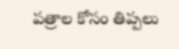పత్రాల కోసం తిప్పలు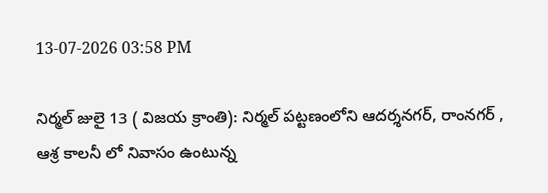13-07-2026 03:58 PM

నిర్మల్ జులై 13 ( విజయ క్రాంతి): నిర్మల్ పట్టణంలోని ఆదర్శనగర్, రాంనగర్ , ఆశ్ర కాలనీ లో నివాసం ఉంటున్న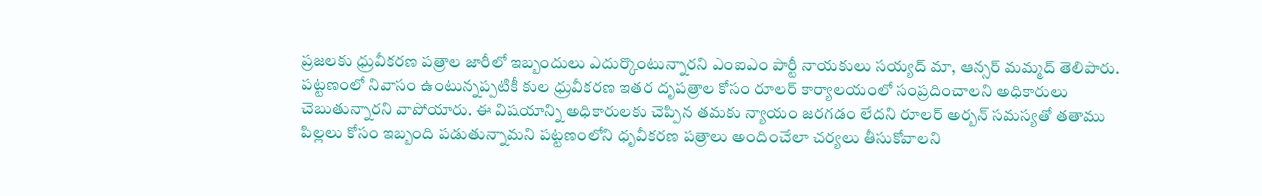ప్రజలకు ధ్రువీకరణ పత్రాల జారీలో ఇబ్బందులు ఎదుర్కొంటున్నారని ఎంఐఎం పార్టీ నాయకులు సయ్యద్ మా, ఆన్సర్ మమ్మద్ తెలిపారు.  పట్టణంలో నివాసం ఉంటున్నప్పటికీ కుల ధ్రువీకరణ ఇతర దృపత్రాల కోసం రూలర్ కార్యాలయంలో సంప్రదించాలని అధికారులు చెబుతున్నారని వాపోయారు. ఈ విషయాన్ని అధికారులకు చెప్పిన తమకు న్యాయం జరగడం లేదని రూలర్ అర్బన్ సమస్యతో తతాము పిల్లలు కోసం ఇబ్బంది పడుతున్నామని పట్టణంలోని ధృవీకరణ పత్రాలు అందించేలా చర్యలు తీసుకోవాలని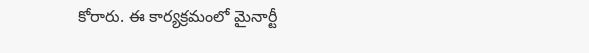కోరారు. ఈ కార్యక్రమంలో మైనార్టీ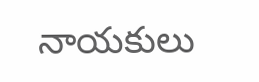నాయకులు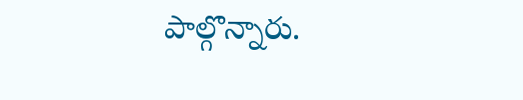పాల్గొన్నారు.